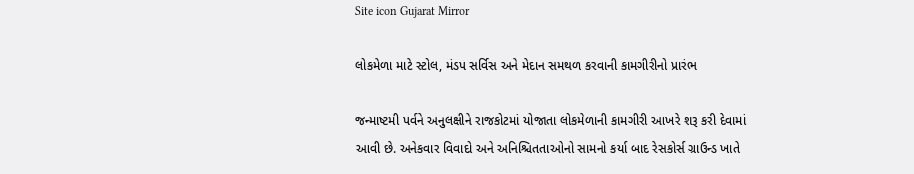Site icon Gujarat Mirror

લોકમેળા માટે સ્ટોલ, મંડપ સર્વિસ અને મેદાન સમથળ કરવાની કામગીરીનો પ્રારંભ

જન્માષ્ટમી પર્વને અનુલક્ષીને રાજકોટમાં યોજાતા લોકમેળાની કામગીરી આખરે શરૂ કરી દેવામાં આવી છે. અનેકવાર વિવાદો અને અનિશ્ચિતતાઓનો સામનો કર્યા બાદ રેસકોર્સ ગ્રાઉન્ડ ખાતે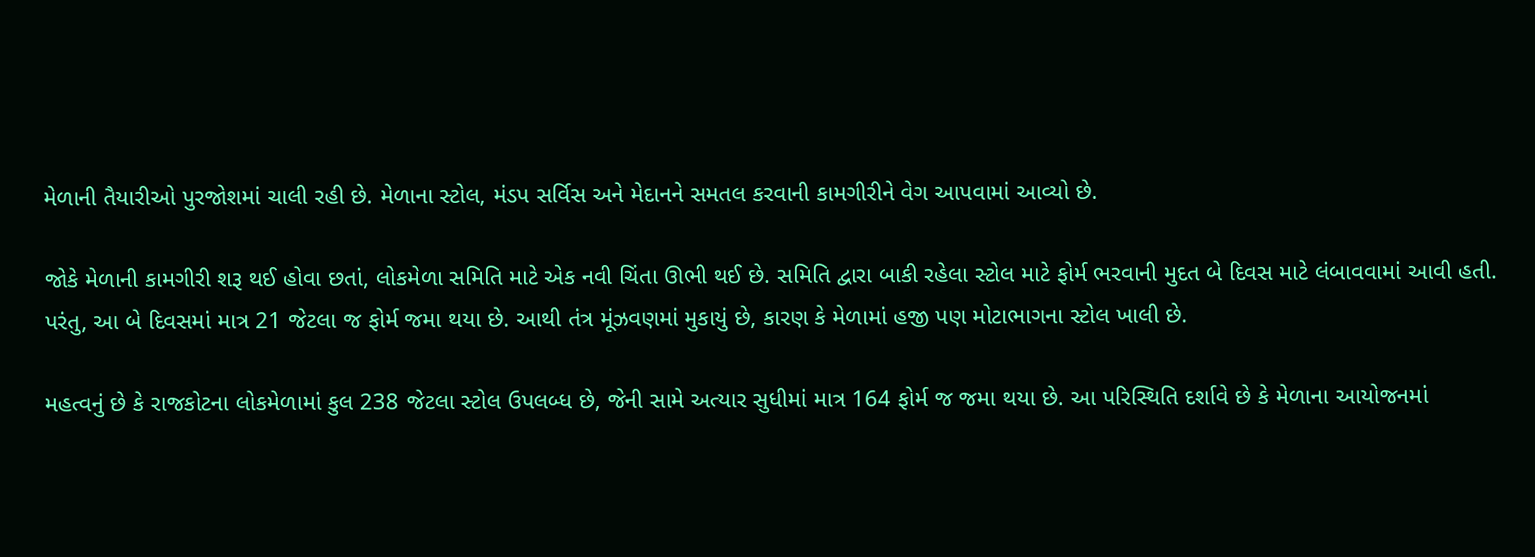મેળાની તૈયારીઓ પુરજોશમાં ચાલી રહી છે. મેળાના સ્ટોલ, મંડપ સર્વિસ અને મેદાનને સમતલ કરવાની કામગીરીને વેગ આપવામાં આવ્યો છે.

જોકે મેળાની કામગીરી શરૂ થઈ હોવા છતાં, લોકમેળા સમિતિ માટે એક નવી ચિંતા ઊભી થઈ છે. સમિતિ દ્વારા બાકી રહેલા સ્ટોલ માટે ફોર્મ ભરવાની મુદત બે દિવસ માટે લંબાવવામાં આવી હતી. પરંતુ, આ બે દિવસમાં માત્ર 21 જેટલા જ ફોર્મ જમા થયા છે. આથી તંત્ર મૂંઝવણમાં મુકાયું છે, કારણ કે મેળામાં હજી પણ મોટાભાગના સ્ટોલ ખાલી છે.

મહત્વનું છે કે રાજકોટના લોકમેળામાં કુલ 238 જેટલા સ્ટોલ ઉપલબ્ધ છે, જેની સામે અત્યાર સુધીમાં માત્ર 164 ફોર્મ જ જમા થયા છે. આ પરિસ્થિતિ દર્શાવે છે કે મેળાના આયોજનમાં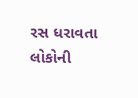રસ ધરાવતા લોકોની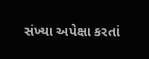સંખ્યા અપેક્ષા કરતાં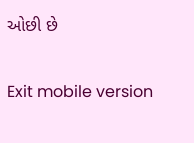ઓછી છે

Exit mobile version